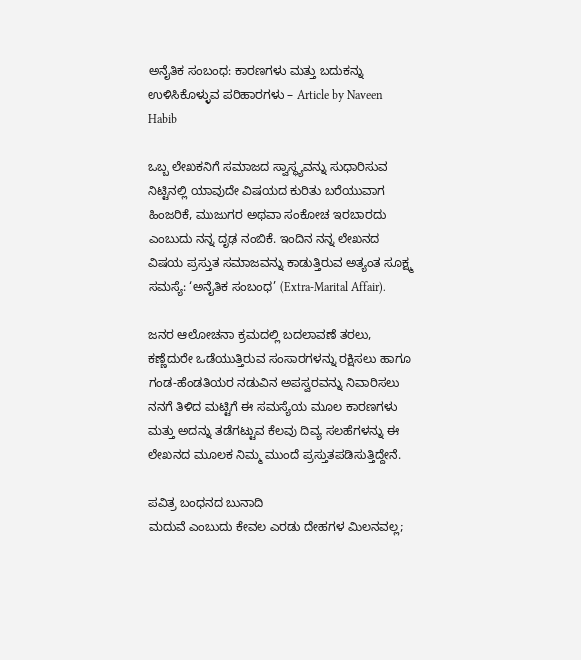ಅನೈತಿಕ ಸಂಬಂಧ: ಕಾರಣಗಳು ಮತ್ತು ಬದುಕನ್ನು ಉಳಿಸಿಕೊಳ್ಳುವ ಪರಿಹಾರಗಳು – Article by Naveen Habib

ಒಬ್ಬ ಲೇಖಕನಿಗೆ ಸಮಾಜದ ಸ್ವಾಸ್ಥ್ಯವನ್ನು ಸುಧಾರಿಸುವ ನಿಟ್ಟಿನಲ್ಲಿ ಯಾವುದೇ ವಿಷಯದ ಕುರಿತು ಬರೆಯುವಾಗ ಹಿಂಜರಿಕೆ, ಮುಜುಗರ ಅಥವಾ ಸಂಕೋಚ ಇರಬಾರದು ಎಂಬುದು ನನ್ನ ದೃಢ ನಂಬಿಕೆ. ಇಂದಿನ ನನ್ನ ಲೇಖನದ ವಿಷಯ ಪ್ರಸ್ತುತ ಸಮಾಜವನ್ನು ಕಾಡುತ್ತಿರುವ ಅತ್ಯಂತ ಸೂಕ್ಷ್ಮ ಸಮಸ್ಯೆ: ‘ಅನೈತಿಕ ಸಂಬಂಧ’ (Extra-Marital Affair).

ಜನರ ಆಲೋಚನಾ ಕ್ರಮದಲ್ಲಿ ಬದಲಾವಣೆ ತರಲು, ಕಣ್ಣೆದುರೇ ಒಡೆಯುತ್ತಿರುವ ಸಂಸಾರಗಳನ್ನು ರಕ್ಷಿಸಲು ಹಾಗೂ ಗಂಡ-ಹೆಂಡತಿಯರ ನಡುವಿನ ಅಪಸ್ವರವನ್ನು ನಿವಾರಿಸಲು ನನಗೆ ತಿಳಿದ ಮಟ್ಟಿಗೆ ಈ ಸಮಸ್ಯೆಯ ಮೂಲ ಕಾರಣಗಳು ಮತ್ತು ಅದನ್ನು ತಡೆಗಟ್ಟುವ ಕೆಲವು ದಿವ್ಯ ಸಲಹೆಗಳನ್ನು ಈ ಲೇಖನದ ಮೂಲಕ ನಿಮ್ಮ ಮುಂದೆ ಪ್ರಸ್ತುತಪಡಿಸುತ್ತಿದ್ದೇನೆ.

ಪವಿತ್ರ ಬಂಧನದ ಬುನಾದಿ
ಮದುವೆ ಎಂಬುದು ಕೇವಲ ಎರಡು ದೇಹಗಳ ಮಿಲನವಲ್ಲ;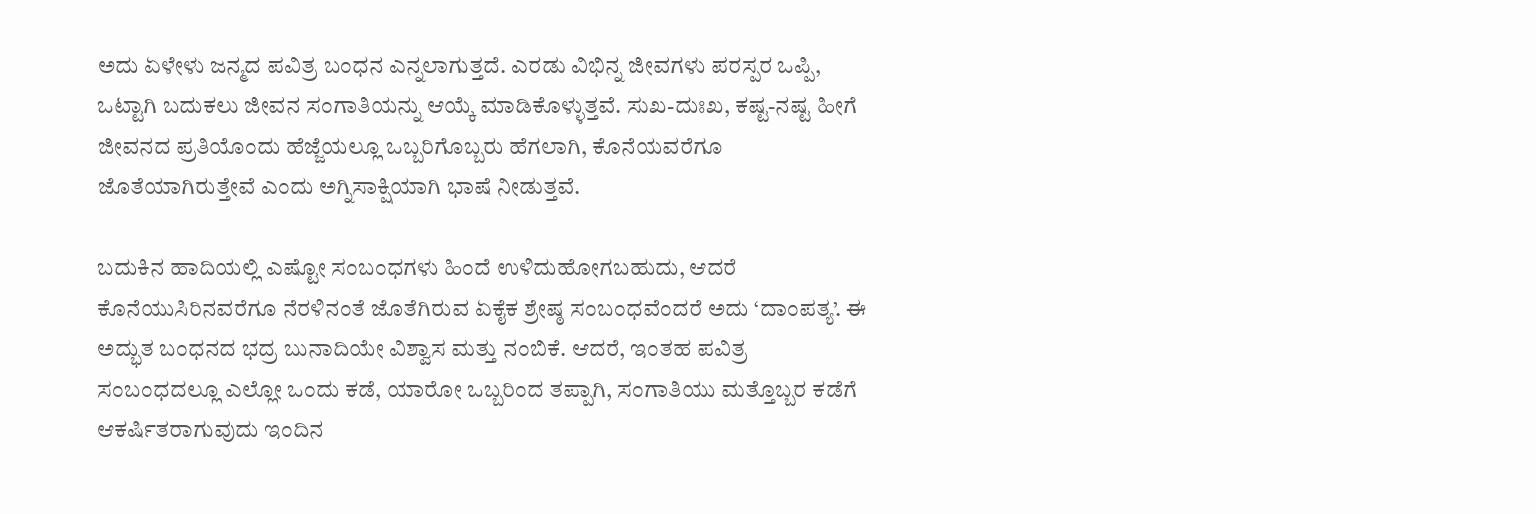ಅದು ಏಳೇಳು ಜನ್ಮದ ಪವಿತ್ರ ಬಂಧನ ಎನ್ನಲಾಗುತ್ತದೆ. ಎರಡು ವಿಭಿನ್ನ ಜೀವಗಳು ಪರಸ್ಪರ ಒಪ್ಪಿ, ಒಟ್ಟಾಗಿ ಬದುಕಲು ಜೀವನ ಸಂಗಾತಿಯನ್ನು ಆಯ್ಕೆ ಮಾಡಿಕೊಳ್ಳುತ್ತವೆ. ಸುಖ-ದುಃಖ, ಕಷ್ಟ-ನಷ್ಟ ಹೀಗೆ ಜೀವನದ ಪ್ರತಿಯೊಂದು ಹೆಜ್ಜೆಯಲ್ಲೂ ಒಬ್ಬರಿಗೊಬ್ಬರು ಹೆಗಲಾಗಿ, ಕೊನೆಯವರೆಗೂ ಜೊತೆಯಾಗಿರುತ್ತೇವೆ ಎಂದು ಅಗ್ನಿಸಾಕ್ಷಿಯಾಗಿ ಭಾಷೆ ನೀಡುತ್ತವೆ.

ಬದುಕಿನ ಹಾದಿಯಲ್ಲಿ ಎಷ್ಟೋ ಸಂಬಂಧಗಳು ಹಿಂದೆ ಉಳಿದುಹೋಗಬಹುದು, ಆದರೆ ಕೊನೆಯುಸಿರಿನವರೆಗೂ ನೆರಳಿನಂತೆ ಜೊತೆಗಿರುವ ಏಕೈಕ ಶ್ರೇಷ್ಠ ಸಂಬಂಧವೆಂದರೆ ಅದು ‘ದಾಂಪತ್ಯ’. ಈ ಅದ್ಭುತ ಬಂಧನದ ಭದ್ರ ಬುನಾದಿಯೇ ವಿಶ್ವಾಸ ಮತ್ತು ನಂಬಿಕೆ. ಆದರೆ, ಇಂತಹ ಪವಿತ್ರ ಸಂಬಂಧದಲ್ಲೂ ಎಲ್ಲೋ ಒಂದು ಕಡೆ, ಯಾರೋ ಒಬ್ಬರಿಂದ ತಪ್ಪಾಗಿ, ಸಂಗಾತಿಯು ಮತ್ತೊಬ್ಬರ ಕಡೆಗೆ ಆಕರ್ಷಿತರಾಗುವುದು ಇಂದಿನ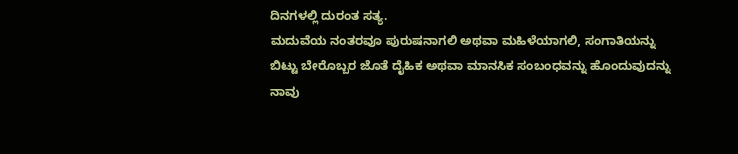ದಿನಗಳಲ್ಲಿ ದುರಂತ ಸತ್ಯ.
ಮದುವೆಯ ನಂತರವೂ ಪುರುಷನಾಗಲಿ ಅಥವಾ ಮಹಿಳೆಯಾಗಲಿ, ಸಂಗಾತಿಯನ್ನು ಬಿಟ್ಟು ಬೇರೊಬ್ಬರ ಜೊತೆ ದೈಹಿಕ ಅಥವಾ ಮಾನಸಿಕ ಸಂಬಂಧವನ್ನು ಹೊಂದುವುದನ್ನು ನಾವು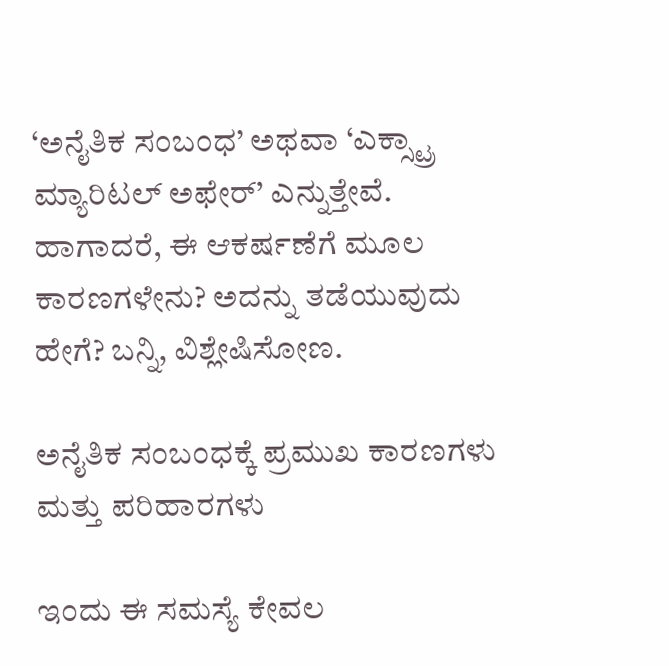‘ಅನೈತಿಕ ಸಂಬಂಧ’ ಅಥವಾ ‘ಎಕ್ಸ್ಟ್ರಾ ಮ್ಯಾರಿಟಲ್ ಅಫೇರ್’ ಎನ್ನುತ್ತೇವೆ. ಹಾಗಾದರೆ, ಈ ಆಕರ್ಷಣೆಗೆ ಮೂಲ ಕಾರಣಗಳೇನು? ಅದನ್ನು ತಡೆಯುವುದು ಹೇಗೆ? ಬನ್ನಿ, ವಿಶ್ಲೇಷಿಸೋಣ.

ಅನೈತಿಕ ಸಂಬಂಧಕ್ಕೆ ಪ್ರಮುಖ ಕಾರಣಗಳು ಮತ್ತು ಪರಿಹಾರಗಳು

ಇಂದು ಈ ಸಮಸ್ಯೆ ಕೇವಲ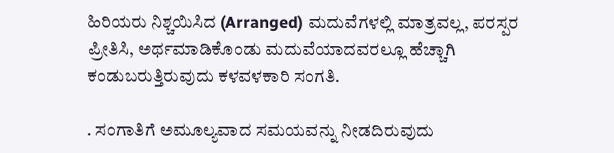ಹಿರಿಯರು ನಿಶ್ಚಯಿಸಿದ (Arranged) ಮದುವೆಗಳಲ್ಲಿ ಮಾತ್ರವಲ್ಲ, ಪರಸ್ಪರ ಪ್ರೀತಿಸಿ, ಅರ್ಥಮಾಡಿಕೊಂಡು ಮದುವೆಯಾದವರಲ್ಲೂ ಹೆಚ್ಚಾಗಿ ಕಂಡುಬರುತ್ತಿರುವುದು ಕಳವಳಕಾರಿ ಸಂಗತಿ.

. ಸಂಗಾತಿಗೆ ಅಮೂಲ್ಯವಾದ ಸಮಯವನ್ನು ನೀಡದಿರುವುದು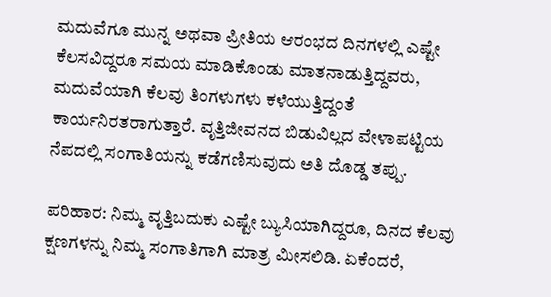ಮದುವೆಗೂ ಮುನ್ನ ಅಥವಾ ಪ್ರೀತಿಯ ಆರಂಭದ ದಿನಗಳಲ್ಲಿ ಎಷ್ಟೇ ಕೆಲಸವಿದ್ದರೂ ಸಮಯ ಮಾಡಿಕೊಂಡು ಮಾತನಾಡುತ್ತಿದ್ದವರು, ಮದುವೆಯಾಗಿ ಕೆಲವು ತಿಂಗಳುಗಳು ಕಳೆಯುತ್ತಿದ್ದಂತೆ ಕಾರ್ಯನಿರತರಾಗುತ್ತಾರೆ. ವೃತ್ತಿಜೀವನದ ಬಿಡುವಿಲ್ಲದ ವೇಳಾಪಟ್ಟಿಯ ನೆಪದಲ್ಲಿ ಸಂಗಾತಿಯನ್ನು ಕಡೆಗಣಿಸುವುದು ಅತಿ ದೊಡ್ಡ ತಪ್ಪು.

ಪರಿಹಾರ: ನಿಮ್ಮ ವೃತ್ತಿಬದುಕು ಎಷ್ಟೇ ಬ್ಯುಸಿಯಾಗಿದ್ದರೂ, ದಿನದ ಕೆಲವು ಕ್ಷಣಗಳನ್ನು ನಿಮ್ಮ ಸಂಗಾತಿಗಾಗಿ ಮಾತ್ರ ಮೀಸಲಿಡಿ. ಏಕೆಂದರೆ,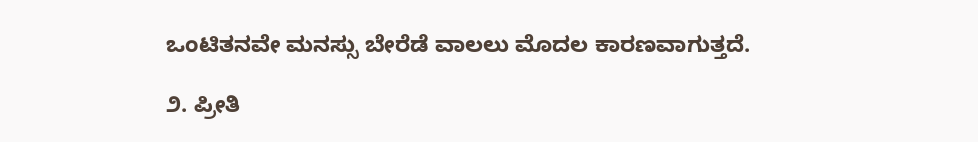ಒಂಟಿತನವೇ ಮನಸ್ಸು ಬೇರೆಡೆ ವಾಲಲು ಮೊದಲ ಕಾರಣವಾಗುತ್ತದೆ.

೨. ಪ್ರೀತಿ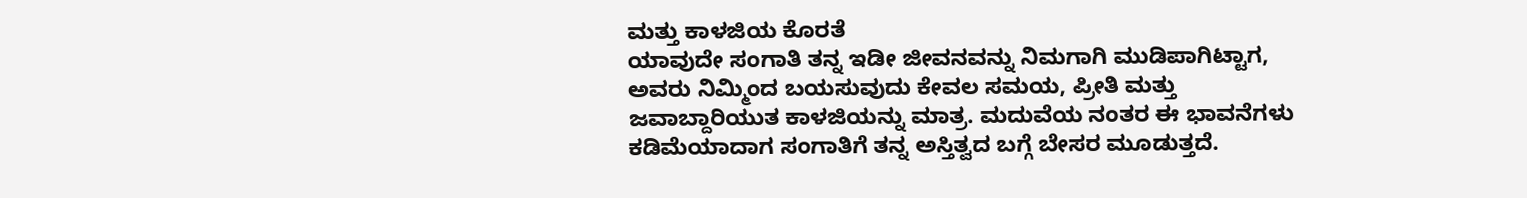ಮತ್ತು ಕಾಳಜಿಯ ಕೊರತೆ
ಯಾವುದೇ ಸಂಗಾತಿ ತನ್ನ ಇಡೀ ಜೀವನವನ್ನು ನಿಮಗಾಗಿ ಮುಡಿಪಾಗಿಟ್ಟಾಗ, ಅವರು ನಿಮ್ಮಿಂದ ಬಯಸುವುದು ಕೇವಲ ಸಮಯ, ಪ್ರೀತಿ ಮತ್ತು ಜವಾಬ್ದಾರಿಯುತ ಕಾಳಜಿಯನ್ನು ಮಾತ್ರ. ಮದುವೆಯ ನಂತರ ಈ ಭಾವನೆಗಳು ಕಡಿಮೆಯಾದಾಗ ಸಂಗಾತಿಗೆ ತನ್ನ ಅಸ್ತಿತ್ವದ ಬಗ್ಗೆ ಬೇಸರ ಮೂಡುತ್ತದೆ.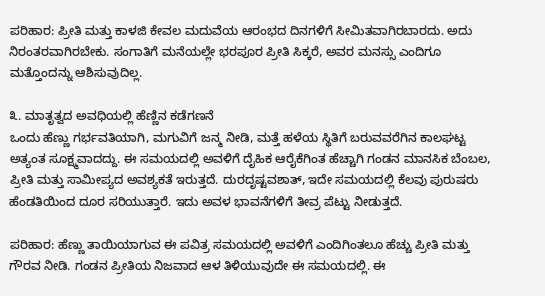ಪರಿಹಾರ: ಪ್ರೀತಿ ಮತ್ತು ಕಾಳಜಿ ಕೇವಲ ಮದುವೆಯ ಆರಂಭದ ದಿನಗಳಿಗೆ ಸೀಮಿತವಾಗಿರಬಾರದು. ಅದು ನಿರಂತರವಾಗಿರಬೇಕು. ಸಂಗಾತಿಗೆ ಮನೆಯಲ್ಲೇ ಭರಪೂರ ಪ್ರೀತಿ ಸಿಕ್ಕರೆ, ಅವರ ಮನಸ್ಸು ಎಂದಿಗೂ ಮತ್ತೊಂದನ್ನು ಆಶಿಸುವುದಿಲ್ಲ.

೩. ಮಾತೃತ್ವದ ಅವಧಿಯಲ್ಲಿ ಹೆಣ್ಣಿನ ಕಡೆಗಣನೆ
ಒಂದು ಹೆಣ್ಣು ಗರ್ಭವತಿಯಾಗಿ, ಮಗುವಿಗೆ ಜನ್ಮ ನೀಡಿ, ಮತ್ತೆ ಹಳೆಯ ಸ್ಥಿತಿಗೆ ಬರುವವರೆಗಿನ ಕಾಲಘಟ್ಟ ಅತ್ಯಂತ ಸೂಕ್ಷ್ಮವಾದದ್ದು. ಈ ಸಮಯದಲ್ಲಿ ಅವಳಿಗೆ ದೈಹಿಕ ಆರೈಕೆಗಿಂತ ಹೆಚ್ಚಾಗಿ ಗಂಡನ ಮಾನಸಿಕ ಬೆಂಬಲ, ಪ್ರೀತಿ ಮತ್ತು ಸಾಮೀಪ್ಯದ ಅವಶ್ಯಕತೆ ಇರುತ್ತದೆ. ದುರದೃಷ್ಟವಶಾತ್, ಇದೇ ಸಮಯದಲ್ಲಿ ಕೆಲವು ಪುರುಷರು ಹೆಂಡತಿಯಿಂದ ದೂರ ಸರಿಯುತ್ತಾರೆ. ಇದು ಅವಳ ಭಾವನೆಗಳಿಗೆ ತೀವ್ರ ಪೆಟ್ಟು ನೀಡುತ್ತದೆ.

ಪರಿಹಾರ: ಹೆಣ್ಣು ತಾಯಿಯಾಗುವ ಈ ಪವಿತ್ರ ಸಮಯದಲ್ಲಿ ಅವಳಿಗೆ ಎಂದಿಗಿಂತಲೂ ಹೆಚ್ಚು ಪ್ರೀತಿ ಮತ್ತು ಗೌರವ ನೀಡಿ. ಗಂಡನ ಪ್ರೀತಿಯ ನಿಜವಾದ ಆಳ ತಿಳಿಯುವುದೇ ಈ ಸಮಯದಲ್ಲಿ. ಈ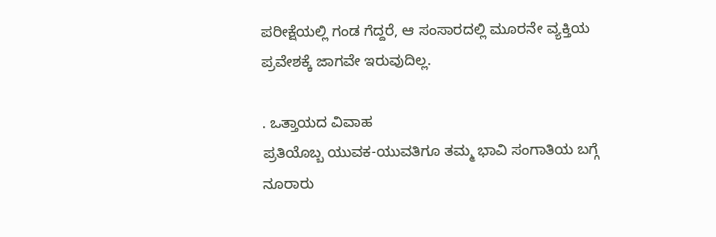ಪರೀಕ್ಷೆಯಲ್ಲಿ ಗಂಡ ಗೆದ್ದರೆ, ಆ ಸಂಸಾರದಲ್ಲಿ ಮೂರನೇ ವ್ಯಕ್ತಿಯ ಪ್ರವೇಶಕ್ಕೆ ಜಾಗವೇ ಇರುವುದಿಲ್ಲ.

. ಒತ್ತಾಯದ ವಿವಾಹ
ಪ್ರತಿಯೊಬ್ಬ ಯುವಕ-ಯುವತಿಗೂ ತಮ್ಮ ಭಾವಿ ಸಂಗಾತಿಯ ಬಗ್ಗೆ ನೂರಾರು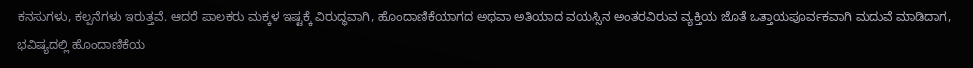ಕನಸುಗಳು, ಕಲ್ಪನೆಗಳು ಇರುತ್ತವೆ. ಆದರೆ ಪಾಲಕರು ಮಕ್ಕಳ ಇಷ್ಟಕ್ಕೆ ವಿರುದ್ಧವಾಗಿ, ಹೊಂದಾಣಿಕೆಯಾಗದ ಅಥವಾ ಅತಿಯಾದ ವಯಸ್ಸಿನ ಅಂತರವಿರುವ ವ್ಯಕ್ತಿಯ ಜೊತೆ ಒತ್ತಾಯಪೂರ್ವಕವಾಗಿ ಮದುವೆ ಮಾಡಿದಾಗ, ಭವಿಷ್ಯದಲ್ಲಿ ಹೊಂದಾಣಿಕೆಯ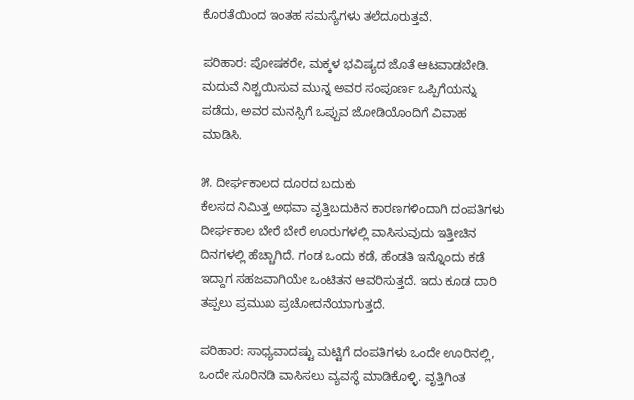ಕೊರತೆಯಿಂದ ಇಂತಹ ಸಮಸ್ಯೆಗಳು ತಲೆದೂರುತ್ತವೆ.

ಪರಿಹಾರ: ಪೋಷಕರೇ, ಮಕ್ಕಳ ಭವಿಷ್ಯದ ಜೊತೆ ಆಟವಾಡಬೇಡಿ. ಮದುವೆ ನಿಶ್ಚಯಿಸುವ ಮುನ್ನ ಅವರ ಸಂಪೂರ್ಣ ಒಪ್ಪಿಗೆಯನ್ನು ಪಡೆದು, ಅವರ ಮನಸ್ಸಿಗೆ ಒಪ್ಪುವ ಜೋಡಿಯೊಂದಿಗೆ ವಿವಾಹ ಮಾಡಿಸಿ.

೫. ದೀರ್ಘಕಾಲದ ದೂರದ ಬದುಕು
ಕೆಲಸದ ನಿಮಿತ್ತ ಅಥವಾ ವೃತ್ತಿಬದುಕಿನ ಕಾರಣಗಳಿಂದಾಗಿ ದಂಪತಿಗಳು ದೀರ್ಘಕಾಲ ಬೇರೆ ಬೇರೆ ಊರುಗಳಲ್ಲಿ ವಾಸಿಸುವುದು ಇತ್ತೀಚಿನ ದಿನಗಳಲ್ಲಿ ಹೆಚ್ಚಾಗಿದೆ. ಗಂಡ ಒಂದು ಕಡೆ, ಹೆಂಡತಿ ಇನ್ನೊಂದು ಕಡೆ ಇದ್ದಾಗ ಸಹಜವಾಗಿಯೇ ಒಂಟಿತನ ಆವರಿಸುತ್ತದೆ. ಇದು ಕೂಡ ದಾರಿ ತಪ್ಪಲು ಪ್ರಮುಖ ಪ್ರಚೋದನೆಯಾಗುತ್ತದೆ.

ಪರಿಹಾರ: ಸಾಧ್ಯವಾದಷ್ಟು ಮಟ್ಟಿಗೆ ದಂಪತಿಗಳು ಒಂದೇ ಊರಿನಲ್ಲಿ, ಒಂದೇ ಸೂರಿನಡಿ ವಾಸಿಸಲು ವ್ಯವಸ್ಥೆ ಮಾಡಿಕೊಳ್ಳಿ. ವೃತ್ತಿಗಿಂತ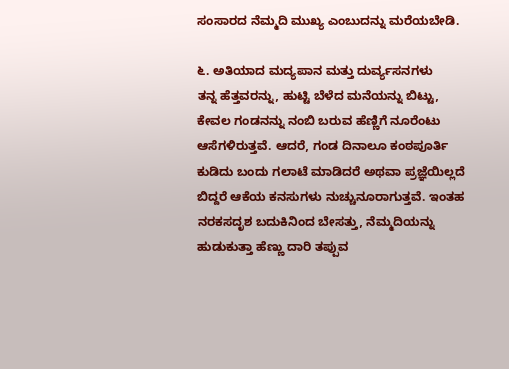ಸಂಸಾರದ ನೆಮ್ಮದಿ ಮುಖ್ಯ ಎಂಬುದನ್ನು ಮರೆಯಬೇಡಿ.

೬. ಅತಿಯಾದ ಮದ್ಯಪಾನ ಮತ್ತು ದುರ್ವ್ಯಸನಗಳು
ತನ್ನ ಹೆತ್ತವರನ್ನು, ಹುಟ್ಟಿ ಬೆಳೆದ ಮನೆಯನ್ನು ಬಿಟ್ಟು, ಕೇವಲ ಗಂಡನನ್ನು ನಂಬಿ ಬರುವ ಹೆಣ್ಣಿಗೆ ನೂರೆಂಟು ಆಸೆಗಳಿರುತ್ತವೆ. ಆದರೆ, ಗಂಡ ದಿನಾಲೂ ಕಂಠಪೂರ್ತಿ ಕುಡಿದು ಬಂದು ಗಲಾಟೆ ಮಾಡಿದರೆ ಅಥವಾ ಪ್ರಜ್ಞೆಯಿಲ್ಲದೆ ಬಿದ್ದರೆ ಆಕೆಯ ಕನಸುಗಳು ನುಚ್ಚುನೂರಾಗುತ್ತವೆ. ಇಂತಹ ನರಕಸದೃಶ ಬದುಕಿನಿಂದ ಬೇಸತ್ತು, ನೆಮ್ಮದಿಯನ್ನು ಹುಡುಕುತ್ತಾ ಹೆಣ್ಣು ದಾರಿ ತಪ್ಪುವ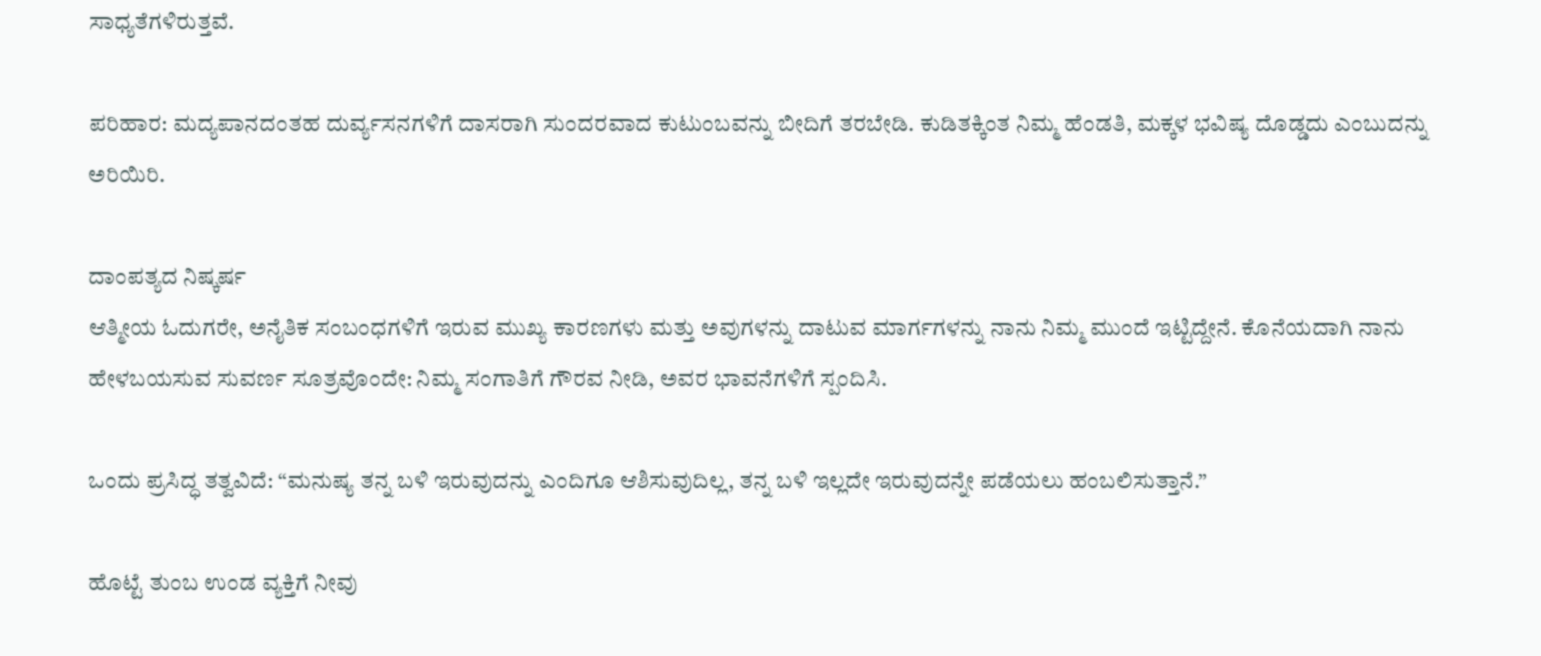ಸಾಧ್ಯತೆಗಳಿರುತ್ತವೆ.

ಪರಿಹಾರ: ಮದ್ಯಪಾನದಂತಹ ದುರ್ವ್ಯಸನಗಳಿಗೆ ದಾಸರಾಗಿ ಸುಂದರವಾದ ಕುಟುಂಬವನ್ನು ಬೀದಿಗೆ ತರಬೇಡಿ. ಕುಡಿತಕ್ಕಿಂತ ನಿಮ್ಮ ಹೆಂಡತಿ, ಮಕ್ಕಳ ಭವಿಷ್ಯ ದೊಡ್ಡದು ಎಂಬುದನ್ನು ಅರಿಯಿರಿ.

ದಾಂಪತ್ಯದ ನಿಷ್ಕರ್ಷ
ಆತ್ಮೀಯ ಓದುಗರೇ, ಅನೈತಿಕ ಸಂಬಂಧಗಳಿಗೆ ಇರುವ ಮುಖ್ಯ ಕಾರಣಗಳು ಮತ್ತು ಅವುಗಳನ್ನು ದಾಟುವ ಮಾರ್ಗಗಳನ್ನು ನಾನು ನಿಮ್ಮ ಮುಂದೆ ಇಟ್ಟಿದ್ದೇನೆ. ಕೊನೆಯದಾಗಿ ನಾನು ಹೇಳಬಯಸುವ ಸುವರ್ಣ ಸೂತ್ರವೊಂದೇ: ನಿಮ್ಮ ಸಂಗಾತಿಗೆ ಗೌರವ ನೀಡಿ, ಅವರ ಭಾವನೆಗಳಿಗೆ ಸ್ಪಂದಿಸಿ.

ಒಂದು ಪ್ರಸಿದ್ಧ ತತ್ವವಿದೆ: “ಮನುಷ್ಯ ತನ್ನ ಬಳಿ ಇರುವುದನ್ನು ಎಂದಿಗೂ ಆಶಿಸುವುದಿಲ್ಲ, ತನ್ನ ಬಳಿ ಇಲ್ಲದೇ ಇರುವುದನ್ನೇ ಪಡೆಯಲು ಹಂಬಲಿಸುತ್ತಾನೆ.”

ಹೊಟ್ಟೆ ತುಂಬ ಉಂಡ ವ್ಯಕ್ತಿಗೆ ನೀವು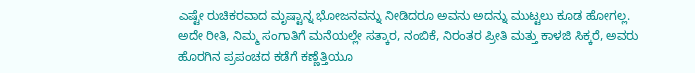ಎಷ್ಟೇ ರುಚಿಕರವಾದ ಮೃಷ್ಟಾನ್ನ ಭೋಜನವನ್ನು ನೀಡಿದರೂ ಅವನು ಅದನ್ನು ಮುಟ್ಟಲು ಕೂಡ ಹೋಗಲ್ಲ. ಅದೇ ರೀತಿ, ನಿಮ್ಮ ಸಂಗಾತಿಗೆ ಮನೆಯಲ್ಲೇ ಸತ್ಕಾರ, ನಂಬಿಕೆ, ನಿರಂತರ ಪ್ರೀತಿ ಮತ್ತು ಕಾಳಜಿ ಸಿಕ್ಕರೆ, ಅವರು ಹೊರಗಿನ ಪ್ರಪಂಚದ ಕಡೆಗೆ ಕಣ್ಣೆತ್ತಿಯೂ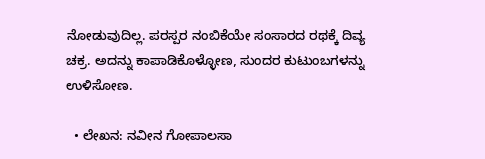ನೋಡುವುದಿಲ್ಲ. ಪರಸ್ಪರ ನಂಬಿಕೆಯೇ ಸಂಸಾರದ ರಥಕ್ಕೆ ದಿವ್ಯ ಚಕ್ರ. ಅದನ್ನು ಕಾಪಾಡಿಕೊಳ್ಳೋಣ, ಸುಂದರ ಕುಟುಂಬಗಳನ್ನು ಉಳಿಸೋಣ.

  • ಲೇಖನ: ನವೀನ ಗೋಪಾಲಸಾ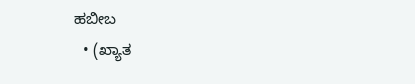ಹಬೀಬ
  • (ಖ್ಯಾತ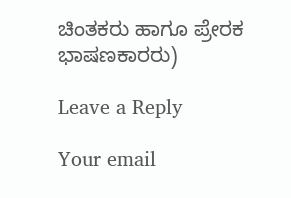ಚಿಂತಕರು ಹಾಗೂ ಪ್ರೇರಕ ಭಾಷಣಕಾರರು)

Leave a Reply

Your email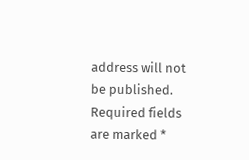address will not be published. Required fields are marked *